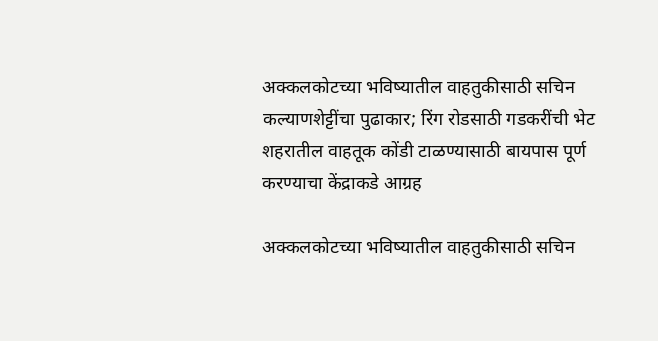अक्कलकोटच्या भविष्यातील वाहतुकीसाठी सचिन कल्याणशेट्टींचा पुढाकार; रिंग रोडसाठी गडकरींची भेट
शहरातील वाहतूक कोंडी टाळण्यासाठी बायपास पूर्ण करण्याचा केंद्राकडे आग्रह

अक्कलकोटच्या भविष्यातील वाहतुकीसाठी सचिन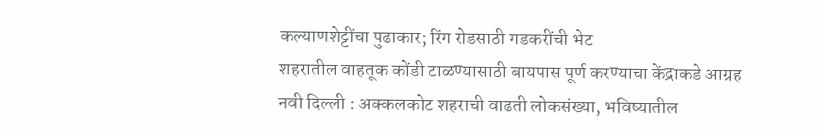कल्याणशेट्टींचा पुढाकार; रिंग रोडसाठी गडकरींची भेट
शहरातील वाहतूक कोंडी टाळण्यासाठी बायपास पूर्ण करण्याचा केंद्राकडे आग्रह
नवी दिल्ली : अक्कलकोट शहराची वाढती लोकसंख्या, भविष्यातील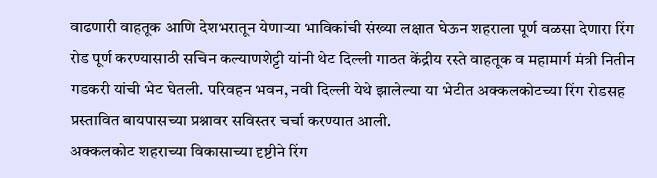वाढणारी वाहतूक आणि देशभरातून येणाऱ्या भाविकांची संख्या लक्षात घेऊन शहराला पूर्ण वळसा देणारा रिंग रोड पूर्ण करण्यासाठी सचिन कल्याणशेट्टी यांनी थेट दिल्ली गाठत केंद्रीय रस्ते वाहतूक व महामार्ग मंत्री नितीन गडकरी यांची भेट घेतली. परिवहन भवन, नवी दिल्ली येथे झालेल्या या भेटीत अक्कलकोटच्या रिंग रोडसह प्रस्तावित बायपासच्या प्रश्नावर सविस्तर चर्चा करण्यात आली.
अक्कलकोट शहराच्या विकासाच्या दृष्टीने रिंग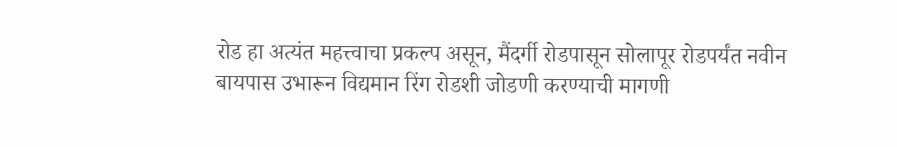रोड हा अत्यंत महत्त्वाचा प्रकल्प असून, मैंदर्गी रोडपासून सोलापूर रोडपर्यंत नवीन बायपास उभारून विद्यमान रिंग रोडशी जोडणी करण्याची मागणी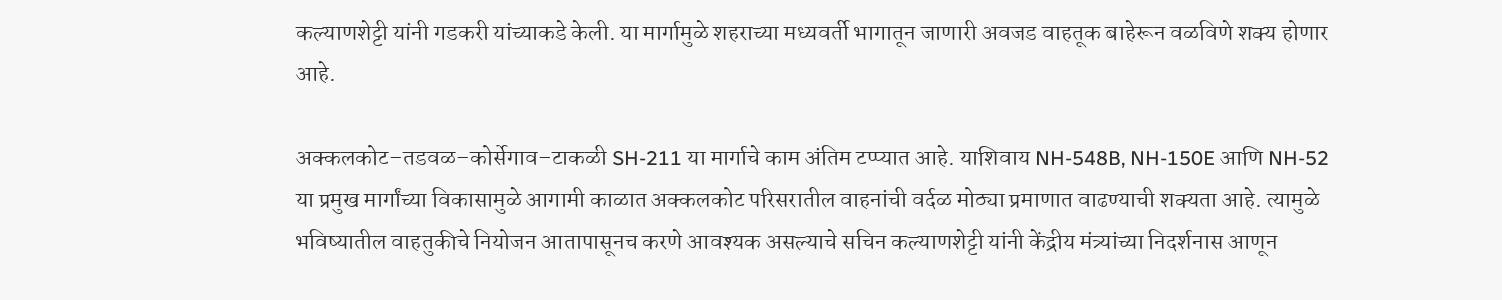कल्याणशेट्टी यांनी गडकरी यांच्याकडे केली. या मार्गामुळे शहराच्या मध्यवर्ती भागातून जाणारी अवजड वाहतूक बाहेरून वळविणे शक्य होणार आहे.

अक्कलकोट–तडवळ–कोर्सेगाव–टाकळी SH-211 या मार्गाचे काम अंतिम टप्प्यात आहे. याशिवाय NH-548B, NH-150E आणि NH-52 या प्रमुख मार्गांच्या विकासामुळे आगामी काळात अक्कलकोट परिसरातील वाहनांची वर्दळ मोठ्या प्रमाणात वाढण्याची शक्यता आहे. त्यामुळे भविष्यातील वाहतुकीचे नियोजन आतापासूनच करणे आवश्यक असल्याचे सचिन कल्याणशेट्टी यांनी केंद्रीय मंत्र्यांच्या निदर्शनास आणून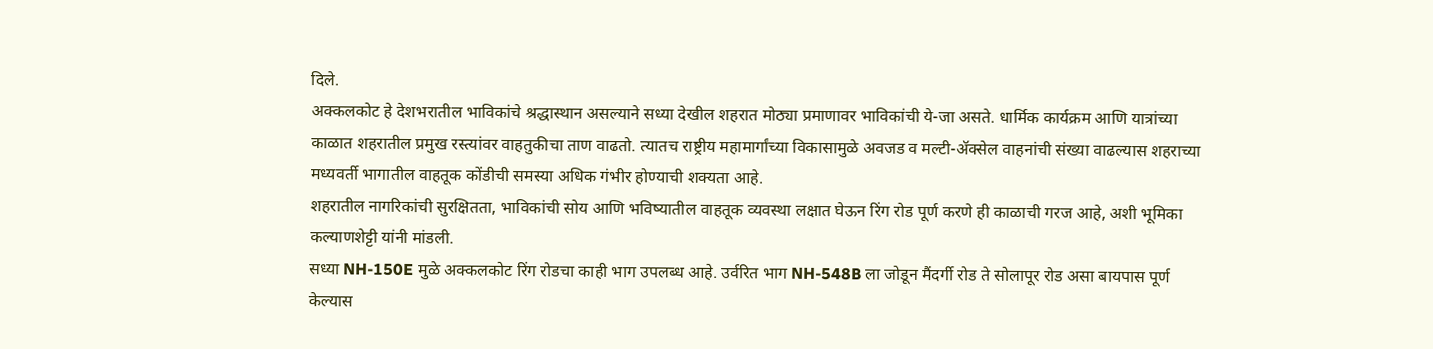दिले.
अक्कलकोट हे देशभरातील भाविकांचे श्रद्धास्थान असल्याने सध्या देखील शहरात मोठ्या प्रमाणावर भाविकांची ये-जा असते. धार्मिक कार्यक्रम आणि यात्रांच्या काळात शहरातील प्रमुख रस्त्यांवर वाहतुकीचा ताण वाढतो. त्यातच राष्ट्रीय महामार्गांच्या विकासामुळे अवजड व मल्टी-ॲक्सेल वाहनांची संख्या वाढल्यास शहराच्या मध्यवर्ती भागातील वाहतूक कोंडीची समस्या अधिक गंभीर होण्याची शक्यता आहे.
शहरातील नागरिकांची सुरक्षितता, भाविकांची सोय आणि भविष्यातील वाहतूक व्यवस्था लक्षात घेऊन रिंग रोड पूर्ण करणे ही काळाची गरज आहे, अशी भूमिका कल्याणशेट्टी यांनी मांडली.
सध्या NH-150E मुळे अक्कलकोट रिंग रोडचा काही भाग उपलब्ध आहे. उर्वरित भाग NH-548B ला जोडून मैंदर्गी रोड ते सोलापूर रोड असा बायपास पूर्ण केल्यास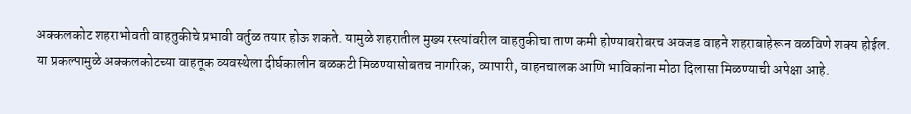अक्कलकोट शहराभोवती वाहतुकीचे प्रभावी वर्तुळ तयार होऊ शकते. यामुळे शहरातील मुख्य रस्त्यांवरील वाहतुकीचा ताण कमी होण्याबरोबरच अवजड वाहने शहराबाहेरून वळविणे शक्य होईल.
या प्रकल्पामुळे अक्कलकोटच्या वाहतूक व्यवस्थेला दीर्घकालीन बळकटी मिळण्यासोबतच नागरिक, व्यापारी, वाहनचालक आणि भाविकांना मोठा दिलासा मिळण्याची अपेक्षा आहे.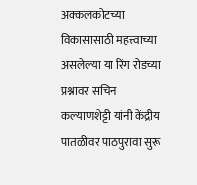अक्कलकोटच्या विकासासाठी महत्त्वाच्या असलेल्या या रिंग रोडच्या प्रश्नावर सचिन कल्याणशेट्टी यांनी केंद्रीय पातळीवर पाठपुरावा सुरू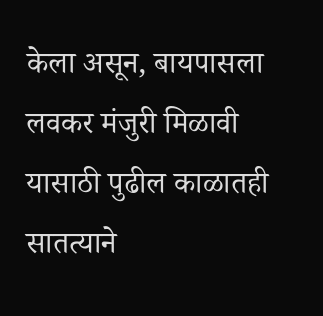केला असून, बायपासला लवकर मंजुरी मिळावी यासाठी पुढील काळातही सातत्याने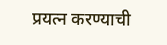प्रयत्न करण्याची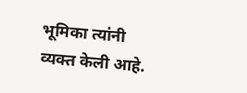भूमिका त्यांनी व्यक्त केली आहे.